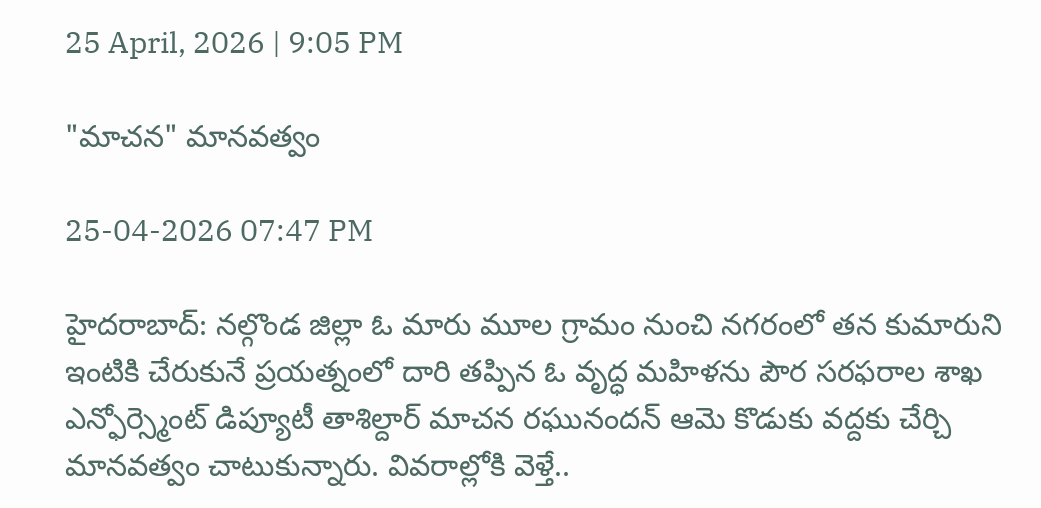25 April, 2026 | 9:05 PM

"మాచన" మానవత్వం

25-04-2026 07:47 PM

హైదరాబాద్: నల్గొండ జిల్లా ఓ మారు మూల గ్రామం నుంచి నగరంలో తన కుమారుని ఇంటికి చేరుకునే ప్రయత్నంలో దారి తప్పిన ఓ వృద్ధ మహిళను పౌర సరఫరాల శాఖ ఎన్ఫోర్స్మెంట్ డిప్యూటీ తాశిల్దార్ మాచన రఘునందన్ ఆమె కొడుకు వద్దకు చేర్చి మానవత్వం చాటుకున్నారు. వివరాల్లోకి వెళ్తే..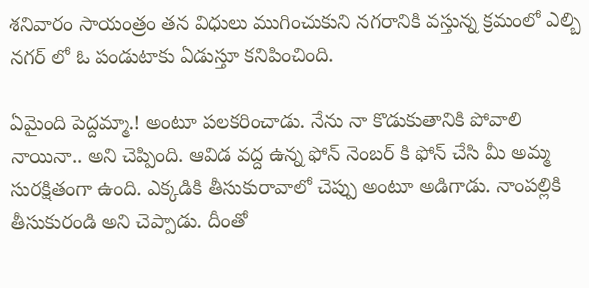శనివారం సాయంత్రం తన విధులు ముగించుకుని నగరానికి వస్తున్న క్రమంలో ఎల్బి నగర్ లో ఓ పండుటాకు ఏడుస్తూ కనిపించింది.

ఏమైంది పెద్దమ్మా.! అంటూ పలకరించాడు. నేను నా కొడుకుతానికి పోవాలి నాయినా.. అని చెప్పింది. ఆవిడ వద్ద ఉన్న ఫోన్ నెంబర్ కి ఫోన్ చేసి మీ అమ్మ సురక్షితంగా ఉంది. ఎక్కడికి తీసుకురావాలో చెప్పు అంటూ అడిగాడు. నాంపల్లికి తీసుకురండి అని చెప్పాడు. దీంతో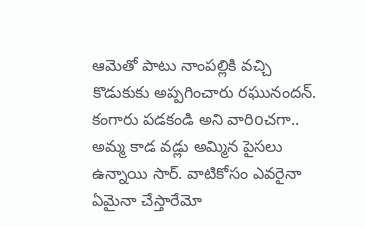ఆమెతో పాటు నాంపల్లికి వచ్చి కొడుకుకు అప్పగించారు రఘునందన్. కంగారు పడకండి అని వారిoచగా.. అమ్మ కాడ వడ్లు అమ్మిన పైసలు ఉన్నాయి సార్. వాటికోసం ఎవరైనా ఏమైనా చేస్తారేమో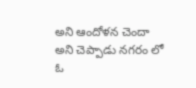అని ఆందోళన చెందా అని చెప్పాడు నగరం లో ఓ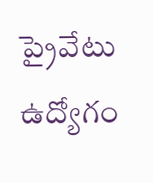ప్రైవేటు ఉద్యోగం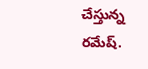చేస్తున్న రమేష్.